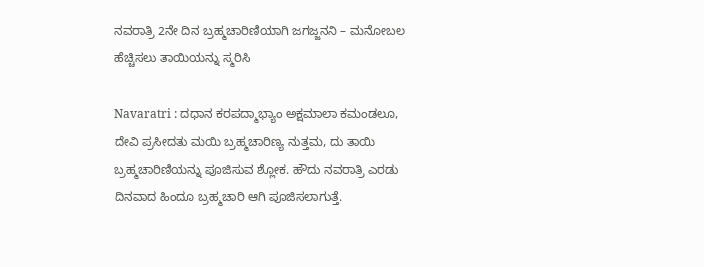ನವರಾತ್ರಿ 2ನೇ ದಿನ ಬ್ರಹ್ಮಚಾರಿಣಿಯಾಗಿ ಜಗಜ್ಜನನಿ – ಮನೋಬಲ ಹೆಚ್ಚಿಸಲು ತಾಯಿಯನ್ನು ಸ್ಮರಿಸಿ

Navaratri : ದಧಾನ ಕರಪದ್ಮಾಭ್ಯಾಂ ಅಕ್ಷಮಾಲಾ ಕಮಂಡಲೂ, ದೇವಿ ಪ್ರಸೀದತು ಮಯಿ ಬ್ರಹ್ಮಚಾರಿಣ್ಯ ನುತ್ತಮ, ದು ತಾಯಿ ಬ್ರಹ್ಮಚಾರಿಣಿಯನ್ನು ಪೂಜಿಸುವ ಶ್ಲೋಕ. ಹೌದು ನವರಾತ್ರಿ ಎರಡು ದಿನವಾದ ಹಿಂದೂ ಬ್ರಹ್ಮಚಾರಿ ಆಗಿ ಪೂಜಿಸಲಾಗುತ್ತೆ.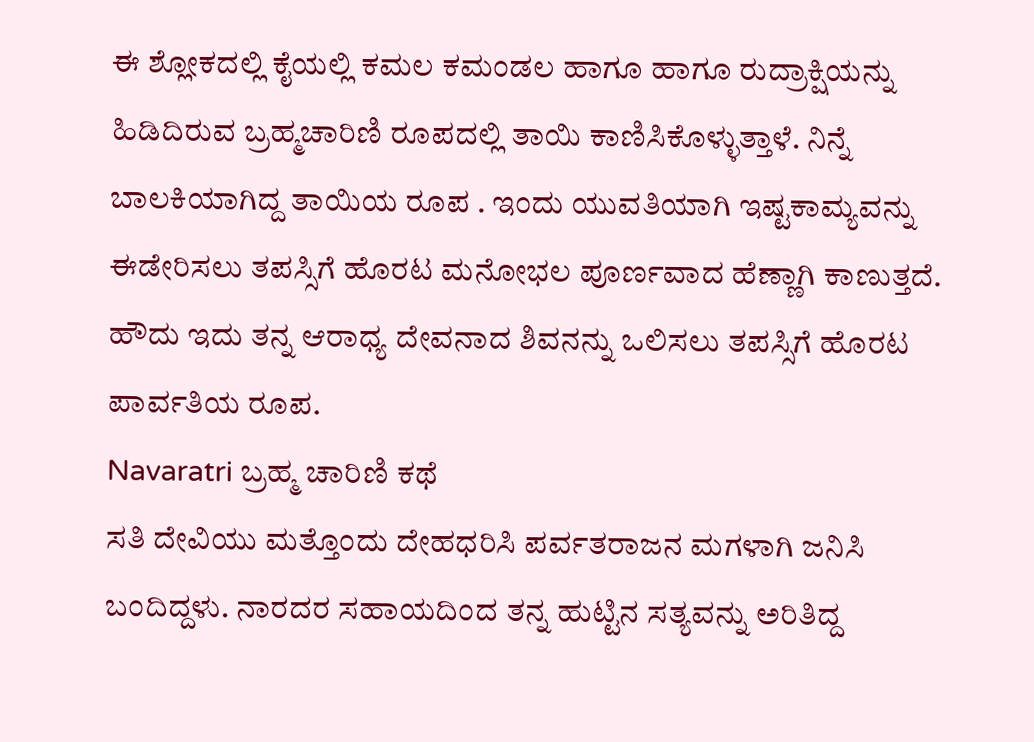ಈ ಶ್ಲೋಕದಲ್ಲಿ ಕೈಯಲ್ಲಿ ಕಮಲ ಕಮಂಡಲ ಹಾಗೂ ಹಾಗೂ ರುದ್ರಾಕ್ಷಿಯನ್ನು ಹಿಡಿದಿರುವ ಬ್ರಹ್ಮಚಾರಿಣಿ ರೂಪದಲ್ಲಿ ತಾಯಿ ಕಾಣಿಸಿಕೊಳ್ಳುತ್ತಾಳೆ. ನಿನ್ನೆ ಬಾಲಕಿಯಾಗಿದ್ದ ತಾಯಿಯ ರೂಪ . ಇಂದು ಯುವತಿಯಾಗಿ ಇಷ್ಟಕಾಮ್ಯವನ್ನು ಈಡೇರಿಸಲು ತಪಸ್ಸಿಗೆ ಹೊರಟ ಮನೋಭಲ ಪೂರ್ಣವಾದ ಹೆಣ್ಣಾಗಿ ಕಾಣುತ್ತದೆ. ಹೌದು ಇದು ತನ್ನ ಆರಾಧ್ಯ ದೇವನಾದ ಶಿವನನ್ನು ಒಲಿಸಲು ತಪಸ್ಸಿಗೆ ಹೊರಟ ಪಾರ್ವತಿಯ ರೂಪ.
Navaratri ಬ್ರಹ್ಮ ಚಾರಿಣಿ ಕಥೆ
ಸತಿ ದೇವಿಯು ಮತ್ತೊಂದು ದೇಹಧರಿಸಿ ಪರ್ವತರಾಜನ ಮಗಳಾಗಿ ಜನಿಸಿ ಬಂದಿದ್ದಳು. ನಾರದರ ಸಹಾಯದಿಂದ ತನ್ನ ಹುಟ್ಟಿನ ಸತ್ಯವನ್ನು ಅರಿತಿದ್ದ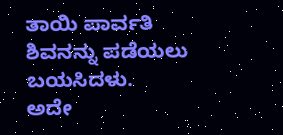ತಾಯಿ ಪಾರ್ವತಿ ಶಿವನನ್ನು ಪಡೆಯಲು ಬಯಸಿದಳು.
ಅದೇ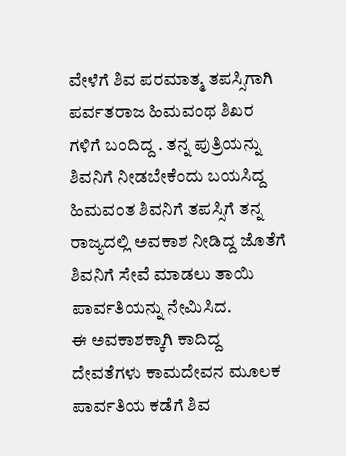ವೇಳೆಗೆ ಶಿವ ಪರಮಾತ್ಮ ತಪಸ್ಸಿಗಾಗಿ ಪರ್ವತರಾಜ ಹಿಮವಂಥ ಶಿಖರ ಗಳಿಗೆ ಬಂದಿದ್ದ . ತನ್ನ ಪುತ್ರಿಯನ್ನು ಶಿವನಿಗೆ ನೀಡಬೇಕೆಂದು ಬಯಸಿದ್ದ ಹಿಮವಂತ ಶಿವನಿಗೆ ತಪಸ್ಸಿಗೆ ತನ್ನ ರಾಜ್ಯದಲ್ಲಿ ಅವಕಾಶ ನೀಡಿದ್ದ ಜೊತೆಗೆ ಶಿವನಿಗೆ ಸೇವೆ ಮಾಡಲು ತಾಯಿ ಪಾರ್ವತಿಯನ್ನು ನೇಮಿಸಿದ.
ಈ ಅವಕಾಶಕ್ಕಾಗಿ ಕಾದಿದ್ದ ದೇವತೆಗಳು ಕಾಮದೇವನ ಮೂಲಕ ಪಾರ್ವತಿಯ ಕಡೆಗೆ ಶಿವ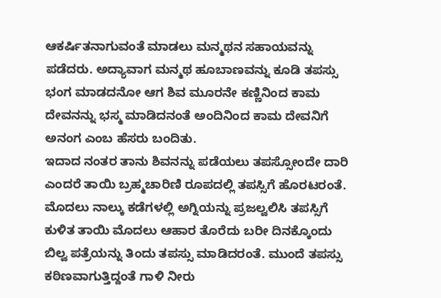ಆಕರ್ಷಿತನಾಗುವಂತೆ ಮಾಡಲು ಮನ್ಮಥನ ಸಹಾಯವನ್ನು ಪಡೆದರು. ಅದ್ಯಾವಾಗ ಮನ್ಮಥ ಹೂಬಾಣವನ್ನು ಕೂಡಿ ತಪಸ್ಸು ಭಂಗ ಮಾಡದನೋ ಆಗ ಶಿವ ಮೂರನೇ ಕಣ್ಣಿನಿಂದ ಕಾಮ ದೇವನನ್ನು ಭಸ್ಮ ಮಾಡಿದನಂತೆ ಅಂದಿನಿಂದ ಕಾಮ ದೇವನಿಗೆ ಅನಂಗ ಎಂಬ ಹೆಸರು ಬಂದಿತು.
ಇದಾದ ನಂತರ ತಾನು ಶಿವನನ್ನು ಪಡೆಯಲು ತಪಸ್ಸೋಂದೇ ದಾರಿ ಎಂದರೆ ತಾಯಿ ಬ್ರಹ್ಮಚಾರಿಣಿ ರೂಪದಲ್ಲಿ ತಪಸ್ಸಿಗೆ ಹೊರಟರಂತೆ. ಮೊದಲು ನಾಲ್ಕು ಕಡೆಗಳಲ್ಲಿ ಅಗ್ನಿಯನ್ನು ಪ್ರಜಲ್ವಲಿಸಿ ತಪಸ್ಸಿಗೆ ಕುಳಿತ ತಾಯಿ ಮೊದಲು ಆಹಾರ ತೊರೆದು ಬರೀ ದಿನಕ್ಕೊಂದು ಬಿಲ್ವ ಪತ್ರೆಯನ್ನು ತಿಂದು ತಪಸ್ಸು ಮಾಡಿದರಂತೆ. ಮುಂದೆ ತಪಸ್ಸು ಕಠಿಣವಾಗುತ್ತಿದ್ದಂತೆ ಗಾಳಿ ನೀರು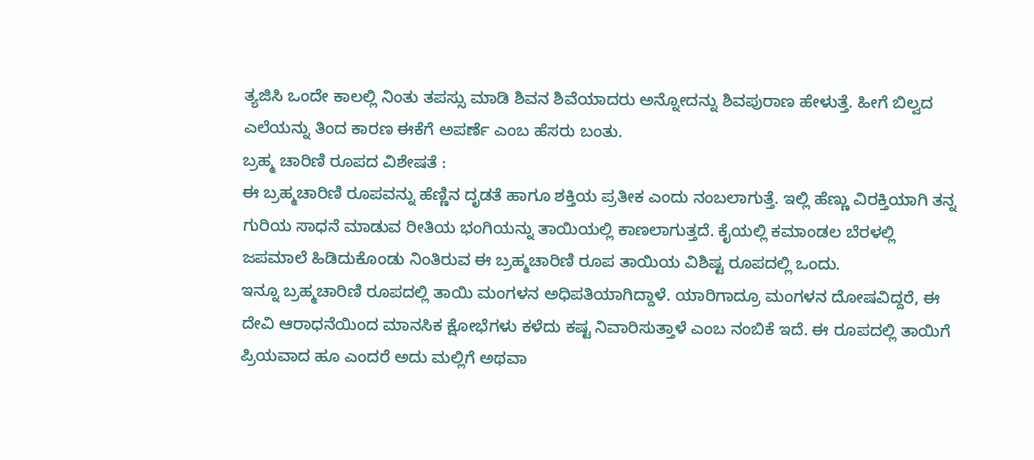ತ್ಯಜಿಸಿ ಒಂದೇ ಕಾಲಲ್ಲಿ ನಿಂತು ತಪಸ್ಸು ಮಾಡಿ ಶಿವನ ಶಿವೆಯಾದರು ಅನ್ನೋದನ್ನು ಶಿವಪುರಾಣ ಹೇಳುತ್ತೆ. ಹೀಗೆ ಬಿಲ್ವದ ಎಲೆಯನ್ನು ತಿಂದ ಕಾರಣ ಈಕೆಗೆ ಅಪರ್ಣೆ ಎಂಬ ಹೆಸರು ಬಂತು.
ಬ್ರಹ್ಮ ಚಾರಿಣಿ ರೂಪದ ವಿಶೇಷತೆ :
ಈ ಬ್ರಹ್ಮಚಾರಿಣಿ ರೂಪವನ್ನು ಹೆಣ್ಣಿನ ದೃಡತೆ ಹಾಗೂ ಶಕ್ತಿಯ ಪ್ರತೀಕ ಎಂದು ನಂಬಲಾಗುತ್ತೆ. ಇಲ್ಲಿ ಹೆಣ್ಣು ವಿರಕ್ತಿಯಾಗಿ ತನ್ನ ಗುರಿಯ ಸಾಧನೆ ಮಾಡುವ ರೀತಿಯ ಭಂಗಿಯನ್ನು ತಾಯಿಯಲ್ಲಿ ಕಾಣಲಾಗುತ್ತದೆ. ಕೈಯಲ್ಲಿ ಕಮಾಂಡಲ ಬೆರಳಲ್ಲಿ ಜಪಮಾಲೆ ಹಿಡಿದುಕೊಂಡು ನಿಂತಿರುವ ಈ ಬ್ರಹ್ಮಚಾರಿಣಿ ರೂಪ ತಾಯಿಯ ವಿಶಿಷ್ಟ ರೂಪದಲ್ಲಿ ಒಂದು.
ಇನ್ನೂ ಬ್ರಹ್ಮಚಾರಿಣಿ ರೂಪದಲ್ಲಿ ತಾಯಿ ಮಂಗಳನ ಅಧಿಪತಿಯಾಗಿದ್ದಾಳೆ. ಯಾರಿಗಾದ್ರೂ ಮಂಗಳನ ದೋಷವಿದ್ದರೆ, ಈ ದೇವಿ ಆರಾಧನೆಯಿಂದ ಮಾನಸಿಕ ಕ್ಷೋಭೆಗಳು ಕಳೆದು ಕಷ್ಟ ನಿವಾರಿಸುತ್ತಾಳೆ ಎಂಬ ನಂಬಿಕೆ ಇದೆ. ಈ ರೂಪದಲ್ಲಿ ತಾಯಿಗೆ ಪ್ರಿಯವಾದ ಹೂ ಎಂದರೆ ಅದು ಮಲ್ಲಿಗೆ ಅಥವಾ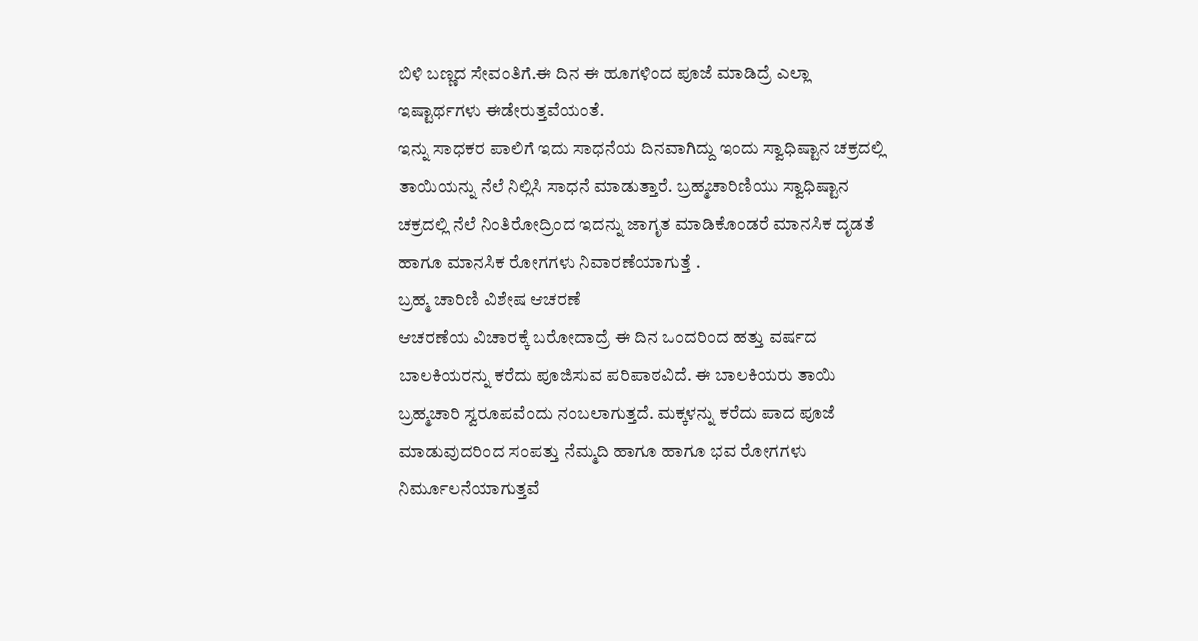ಬಿಳಿ ಬಣ್ಣದ ಸೇವಂತಿಗೆ.ಈ ದಿನ ಈ ಹೂಗಳಿಂದ ಪೂಜೆ ಮಾಡಿದ್ರೆ ಎಲ್ಲಾ ಇಷ್ಟಾರ್ಥಗಳು ಈಡೇರುತ್ತವೆಯಂತೆ.
ಇನ್ನು ಸಾಧಕರ ಪಾಲಿಗೆ ಇದು ಸಾಧನೆಯ ದಿನವಾಗಿದ್ದು ಇಂದು ಸ್ವಾಧಿಷ್ಟಾನ ಚಕ್ರದಲ್ಲಿ ತಾಯಿಯನ್ನು ನೆಲೆ ನಿಲ್ಲಿಸಿ ಸಾಧನೆ ಮಾಡುತ್ತಾರೆ. ಬ್ರಹ್ಮಚಾರಿಣಿಯು ಸ್ವಾಧಿಷ್ಟಾನ ಚಕ್ರದಲ್ಲಿ ನೆಲೆ ನಿಂತಿರೋದ್ರಿಂದ ಇದನ್ನು ಜಾಗೃತ ಮಾಡಿಕೊಂಡರೆ ಮಾನಸಿಕ ದೃಡತೆ ಹಾಗೂ ಮಾನಸಿಕ ರೋಗಗಳು ನಿವಾರಣೆಯಾಗುತ್ತೆ .
ಬ್ರಹ್ಮ ಚಾರಿಣಿ ವಿಶೇಷ ಆಚರಣೆ
ಆಚರಣೆಯ ವಿಚಾರಕ್ಕೆ ಬರೋದಾದ್ರೆ ಈ ದಿನ ಒಂದರಿಂದ ಹತ್ತು ವರ್ಷದ ಬಾಲಕಿಯರನ್ನು ಕರೆದು ಪೂಜಿಸುವ ಪರಿಪಾಠವಿದೆ. ಈ ಬಾಲಕಿಯರು ತಾಯಿ ಬ್ರಹ್ಮಚಾರಿ ಸ್ವರೂಪವೆಂದು ನಂಬಲಾಗುತ್ತದೆ. ಮಕ್ಕಳನ್ನು ಕರೆದು ಪಾದ ಪೂಜೆ ಮಾಡುವುದರಿಂದ ಸಂಪತ್ತು ನೆಮ್ಮದಿ ಹಾಗೂ ಹಾಗೂ ಭವ ರೋಗಗಳು ನಿರ್ಮೂಲನೆಯಾಗುತ್ತವೆ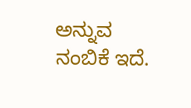ಅನ್ನುವ ನಂಬಿಕೆ ಇದೆ.